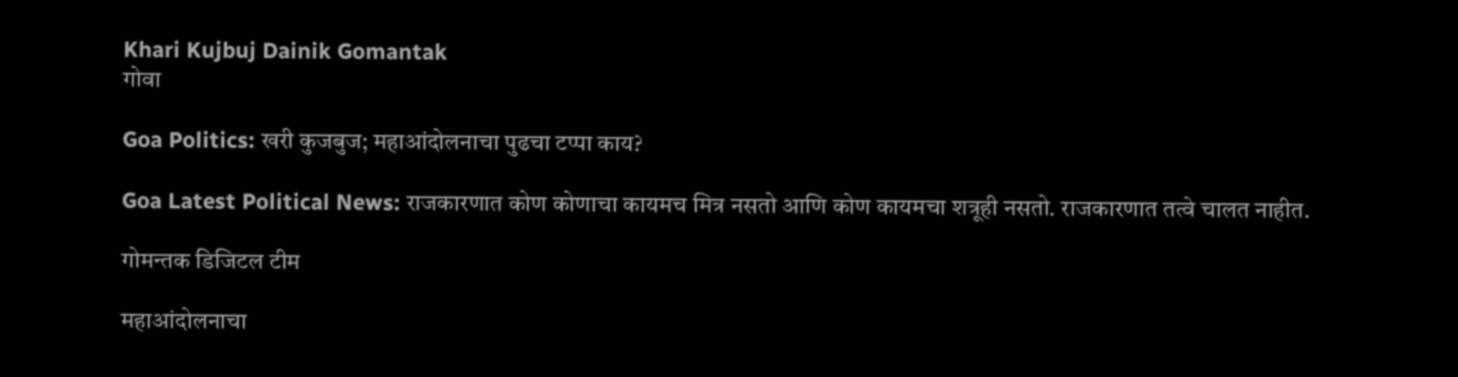Khari Kujbuj Dainik Gomantak
गोवा

Goa Politics: खरी कुजबुज; महाआंदोलनाचा पुढचा टप्पा काय?

Goa Latest Political News: राजकारणात कोण कोणाचा कायमच मित्र नसतो आणि कोण कायमचा शत्रूही नसतो. राजकारणात तत्वे चालत नाहीत.

गोमन्तक डिजिटल टीम

महाआंदोलनाचा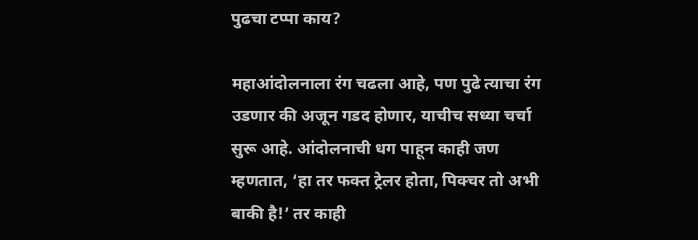पुढचा टप्पा काय?

महाआंदोलनाला रंग चढला आहे, पण पुढे त्याचा रंग उडणार की अजून गडद होणार, याचीच सध्या चर्चा सुरू आहे. आंदोलनाची धग पाहून काही जण म्हणतात, ‘हा तर फक्त ट्रेलर होता, पिक्चर तो अभी बाकी है!’ तर काही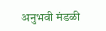अनुभवी मंडळी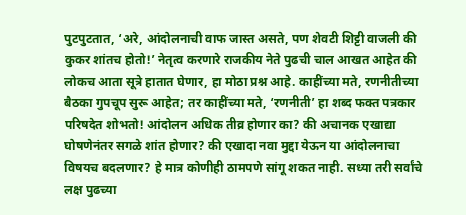पुटपुटतात, ‘अरे, आंदोलनाची वाफ जास्त असते, पण शेवटी शिट्टी वाजली की कुकर शांतच होतो!’ नेतृत्व करणारे राजकीय नेते पुढची चाल आखत आहेत की लोकच आता सूत्रे हातात घेणार, हा मोठा प्रश्न आहे. काहींच्या मते, रणनीतीच्या बैठका गुपचूप सुरू आहेत; तर काहींच्या मते, ‘रणनीती’ हा शब्द फक्त पत्रकार परिषदेत शोभतो! आंदोलन अधिक तीव्र होणार का? की अचानक एखाद्या घोषणेनंतर सगळे शांत होणार? की एखादा नवा मुद्दा येऊन या आंदोलनाचा विषयच बदलणार? हे मात्र कोणीही ठामपणे सांगू शकत नाही. सध्या तरी सर्वांचे लक्ष पुढच्या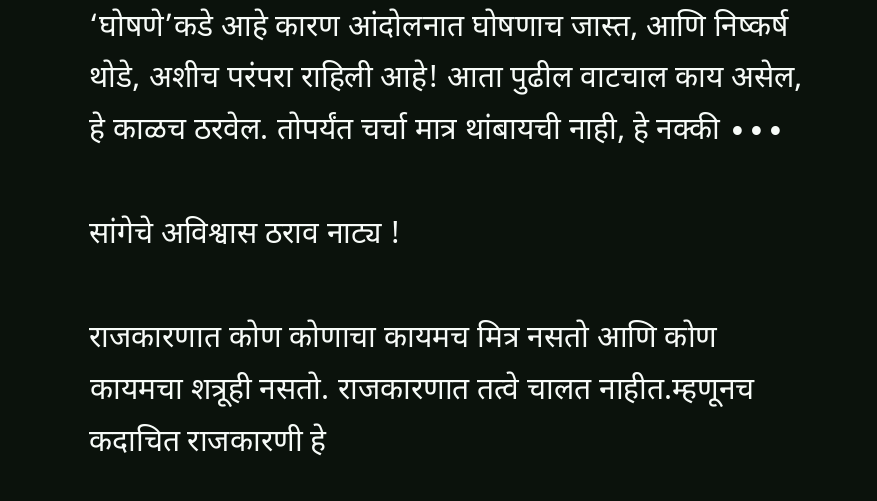‘घोषणे’कडे आहे कारण आंदोलनात घोषणाच जास्त, आणि निष्कर्ष थोडे, अशीच परंपरा राहिली आहे! आता पुढील वाटचाल काय असेल, हे काळच ठरवेल. तोपर्यंत चर्चा मात्र थांबायची नाही, हे नक्की ∙∙∙

सांगेचे अविश्वास ठराव नाट्य !

राजकारणात कोण कोणाचा कायमच मित्र नसतो आणि कोण कायमचा शत्रूही नसतो. राजकारणात तत्वे चालत नाहीत.म्हणूनच कदाचित राजकारणी हे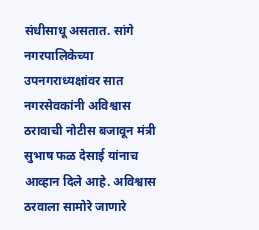संधीसाधू असतात. सांगे नगरपालिकेच्या उपनगराध्यक्षांवर सात नगरसेवकांनी अविश्वास ठरावाची नोटीस बजावून मंत्री सुभाष फळ देसाई यांनाच आव्हान दिले आहे. अविश्वास ठरवाला सामोरे जाणारे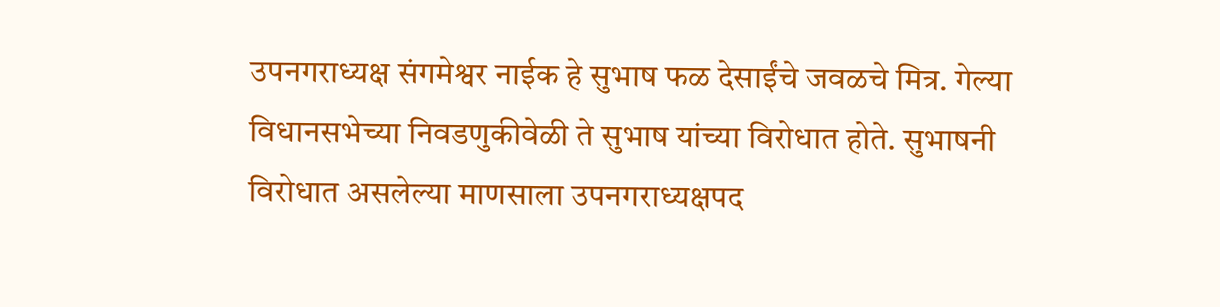उपनगराध्यक्ष संगमेश्वर नाईक हे सुभाष फळ देसाईंचे जवळचे मित्र. गेल्या विधानसभेच्या निवडणुकीवेळी ते सुभाष यांच्या विरोधात होते. सुभाषनी विरोधात असलेल्या माणसाला उपनगराध्यक्षपद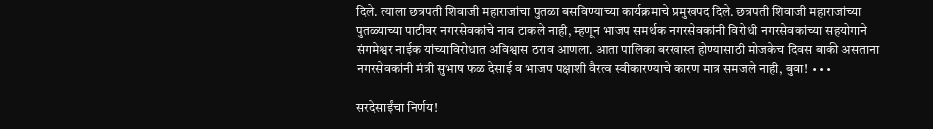दिले. त्याला छत्रपती शिवाजी महाराजांचा पुतळा बसविण्याच्या कार्यक्रमाचे प्रमुखपद दिले. छत्रपती शिवाजी महाराजांच्या पुतळ्याच्या पाटीवर नगरसेवकांचे नाव टाकले नाही, म्हणून भाजप समर्थक नगरसेवकांनी विरोधी नगरसेवकांच्या सहयोगाने संगमेश्वर नाईक यांच्याविरोधात अविश्वास ठराव आणला. आता पालिका बरखास्त होण्यासाठी मोजकेच दिवस बाकी असताना नगरसेवकांनी मंत्री सुभाष फळ देसाई व भाजप पक्षाशी वैरत्व स्वीकारण्याचे कारण मात्र समजले नाही, बुवा! ∙∙∙

सरदेसाईंचा निर्णय!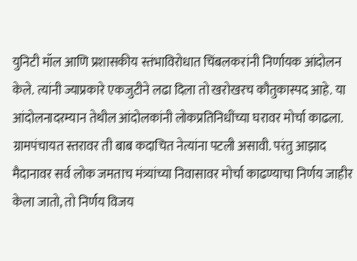युनिटी मॉल आणि प्रशासकीय स्तंभाविरोधात चिंबलकरांनी निर्णायक आंदोलन केले. त्यांनी ज्याप्रकारे एकजुटीने लढा दिला तो खरोखरच कौतुकास्पद आहे. या आंदोलनादरम्यान तेथील आंदोलकांनी लोकप्रतिनिधींच्या घरावर मोर्चा काढला. ग्रामपंचायत स्तरावर ती बाब कदाचित नेत्यांना पटली असावी. परंतु आझाद मैदानावर सर्व लोक जमताच मंत्र्यांच्या निवासावर मोर्चा काढण्याचा निर्णय जाहीर केला जातो, तो निर्णय विजय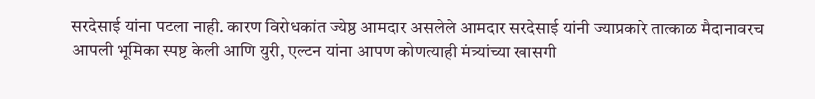सरदेसाई यांना पटला नाही. कारण विरोधकांत ज्येष्ठ आमदार असलेले आमदार सरदेसाई यांनी ज्याप्रकारे तात्काळ मैदानावरच आपली भूमिका स्पष्ट केली आणि युरी, एल्टन यांना आपण कोणत्याही मंत्र्यांच्या खासगी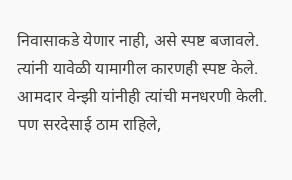निवासाकडे येणार नाही, असे स्पष्ट बजावले. त्यांनी यावेळी यामागील कारणही स्पष्ट केले. आमदार वेन्झी यांनीही त्यांची मनधरणी केली. पण सरदेसाई ठाम राहिले,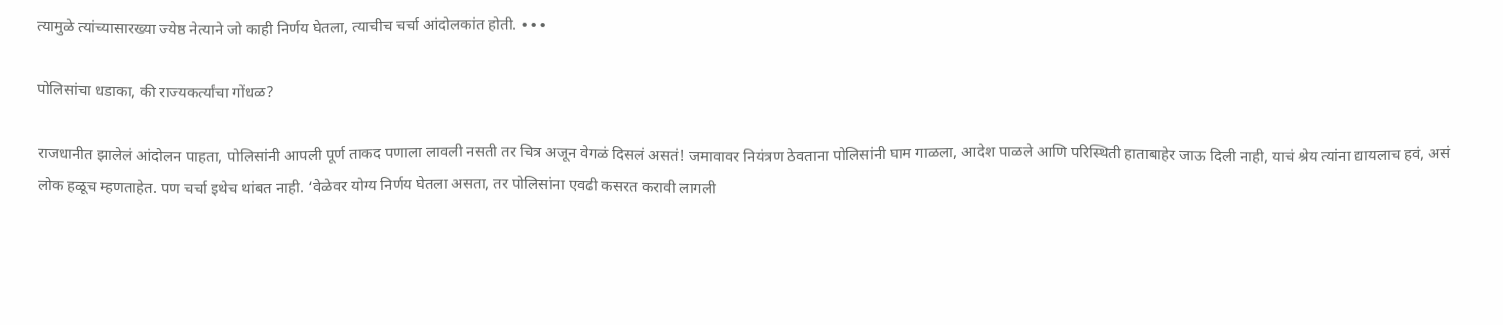त्यामुळे त्यांच्यासारख्या ज्येष्ठ नेत्याने जो काही निर्णय घेतला, त्याचीच चर्चा आंदोलकांत होती. ∙∙∙

पोलिसांचा धडाका, की राज्यकर्त्यांचा गोंधळ?

राजधानीत झालेलं आंदोलन पाहता, पोलिसांनी आपली पूर्ण ताकद पणाला लावली नसती तर चित्र अजून वेगळं दिसलं असतं! जमावावर नियंत्रण ठेवताना पोलिसांनी घाम गाळला, आदेश पाळले आणि परिस्थिती हाताबाहेर जाऊ दिली नाही, याचं श्रेय त्यांना द्यायलाच हवं, असं लोक हळूच म्हणताहेत. पण चर्चा इथेच थांबत नाही. ‘वेळेवर योग्य निर्णय घेतला असता, तर पोलिसांना एवढी कसरत करावी लागली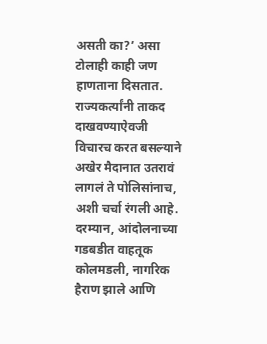असती का?’ असा टोलाही काही जण हाणताना दिसतात. राज्यकर्त्यांनी ताकद दाखवण्याऐवजी विचारच करत बसल्याने अखेर मैदानात उतरावं लागलं ते पोलिसांनाच, अशी चर्चा रंगली आहे. दरम्यान, आंदोलनाच्या गडबडीत वाहतूक कोलमडली, नागरिक हैराण झाले आणि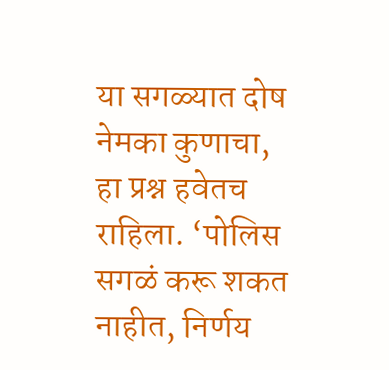या सगळ्यात दोष नेमका कुणाचा, हा प्रश्न हवेतच राहिला. ‘पोलिस सगळं करू शकत नाहीत, निर्णय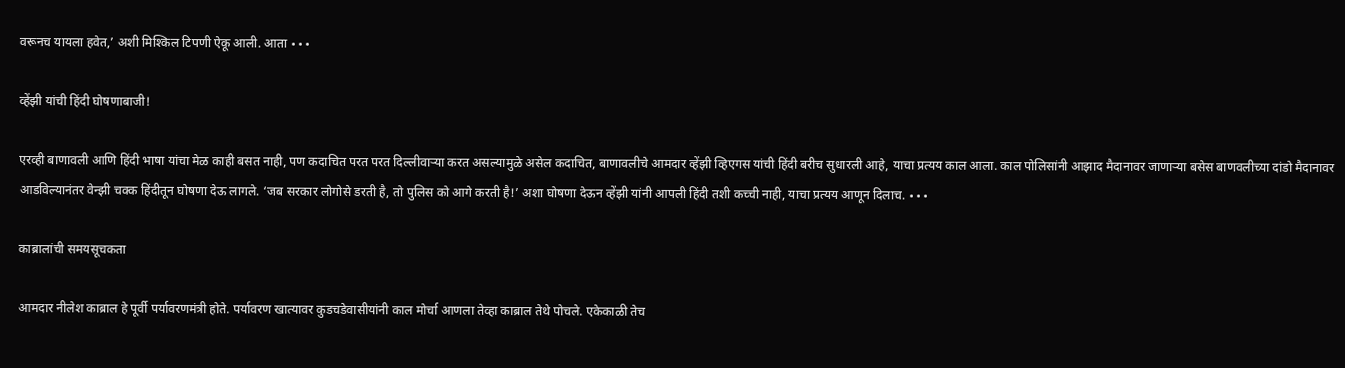वरूनच यायला हवेत,’ अशी मिश्किल टिपणी ऐकू आली. आता ∙∙∙

व्हेंझी यांची हिंदी घोषणाबाजी!

एरव्ही बाणावली आणि हिंदी भाषा यांचा मेळ काही बसत नाही, पण कदाचित परत परत दिल्लीवाऱ्या करत असल्यामुळे असेल कदाचित, बाणावलीचे आमदार व्हेंझी व्हिएगस यांची हिंदी बरीच सुधारली आहे, याचा प्रत्यय काल आला. काल पोलिसांनी आझाद मैदानावर जाणाऱ्या बसेस बाणवलीच्या दांडो मैदानावर आडविल्यानंतर वेन्झी चक्क हिंदीतून घोषणा देऊ लागले. ‘जब सरकार लोगोसे डरती है, तो पुलिस को आगे करती है!’ अशा घोषणा देऊन व्हेंझी यांनी आपली हिंदी तशी कच्ची नाही, याचा प्रत्यय आणून दिलाच. ∙∙∙

काब्रालांची समयसूचकता

आमदार नीलेश काब्राल हे पूर्वी पर्यावरणमंत्री होते. पर्यावरण खात्यावर कुडचडेवासीयांनी काल मोर्चा आणला तेव्हा काब्राल तेथे पोचले. एकेकाळी तेच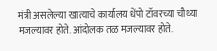मंत्री असलेल्या खात्याचे कार्यालय धेंपो टॉवरच्या चौथ्या मजल्यावर होते. आंदोलक तळ मजल्यावर होते.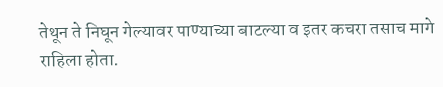तेथून ते निघून गेल्यावर पाण्याच्या बाटल्या व इतर कचरा तसाच मागे राहिला होता.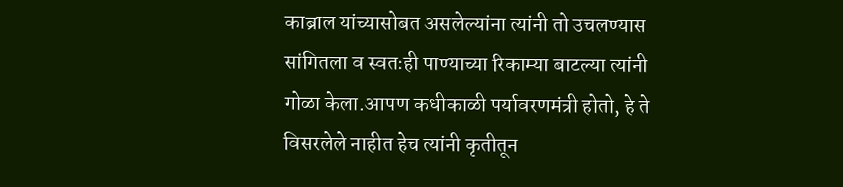काब्राल यांच्यासोबत असलेल्यांना त्यांनी तो उचलण्यास सांगितला व स्वतःही पाण्याच्या रिकाम्या बाटल्या त्यांनी गोळा केला.आपण कधीकाळी पर्यावरणमंत्री होतो, हे ते विसरलेले नाहीत हेच त्यांनी कृतीतून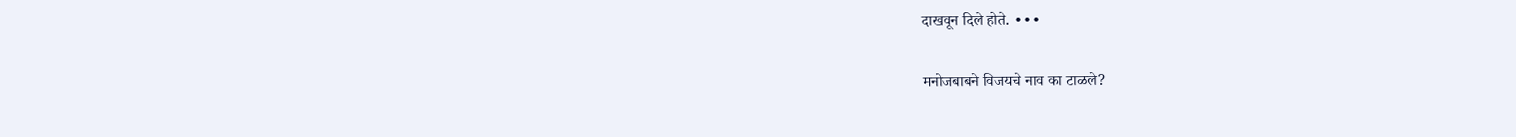दाखवून दिले होते. ∙∙∙

मनोजबाबने विजयचे नाव का टाळले?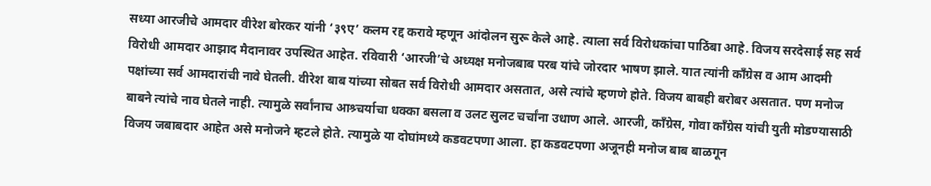सध्या आरजीचे आमदार वीरेश बोरकर यांनी ‘३९ए’ कलम रद्द करावे म्हणून आंदोलन सुरू केले आहे. त्याला सर्व विरोधकांचा पाठिंबा आहे. विजय सरदेसाई सह सर्व विरोधी आमदार आझाद मैदानावर उपस्थित आहेत. रविवारी ‘आरजी’चे अध्यक्ष मनोजबाब परब यांचे जोरदार भाषण झाले. यात त्यांनी कॉंग्रेस व आम आदमी पक्षांच्या सर्व आमदारांची नावे घेतली. वीरेश बाब यांच्या सोबत सर्व विरोधी आमदार असतात, असे त्यांचे म्हणणे होते. विजय बाबही बरोबर असतात. पण मनोज बाबने त्यांचे नाव घेतले नाही. त्यामुळे सर्वांनाच आश्र्चर्याचा धक्का बसला व उलट सुलट चर्चांना उधाण आले. आरजी, काँग्रेस, गोवा कॉंग्रेस यांची युती मोडण्यासाठी विजय जबाबदार आहेत असे मनोजने म्हटले होते. त्यामुळे या दोघांमध्ये कडवटपणा आला. हा कडवटपणा अजूनही मनोज बाब बाळगून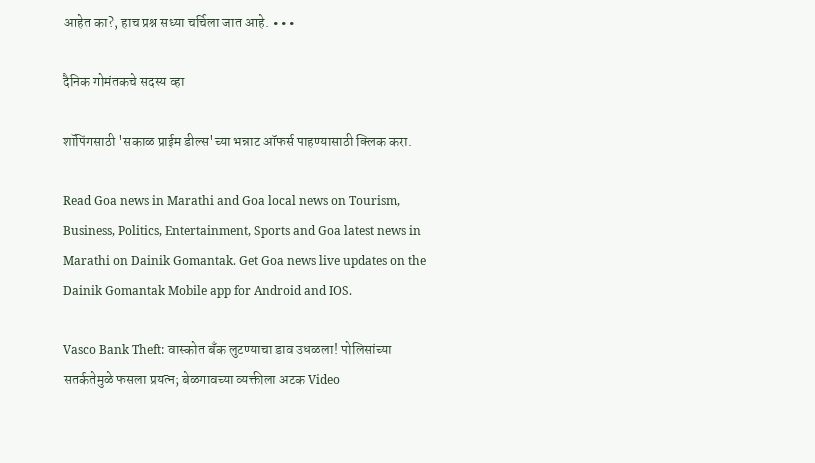आहेत का?, हाच प्रश्न सध्या चर्चिला जात आहे. ∙∙∙

दैनिक गोमंतकचे सदस्य व्हा

शॉपिंगसाठी 'सकाळ प्राईम डील्स'च्या भन्नाट ऑफर्स पाहण्यासाठी क्लिक करा.

Read Goa news in Marathi and Goa local news on Tourism, Business, Politics, Entertainment, Sports and Goa latest news in Marathi on Dainik Gomantak. Get Goa news live updates on the Dainik Gomantak Mobile app for Android and IOS.

Vasco Bank Theft: वास्कोत बँक लुटण्‍याचा डाव उधळला! पोलिसांच्या सतर्कतेमुळे फसला प्रयत्न; बेळगावच्या व्यक्तीला अटक Video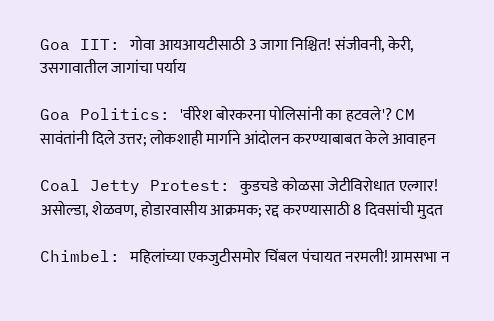Goa IIT: गोवा आयआयटीसाठी 3 जागा निश्चित! संजीवनी, केरी, उसगावातील जागांचा पर्याय

Goa Politics: 'वीरेश बोरकरना पोलिसांनी का हटवले'? CM सावंतांनी दिले उत्तर; लोकशाही मार्गाने आंदोलन करण्याबाबत केले आवाहन

Coal Jetty Protest: कुडचडे कोळसा जेटीविरोधात एल्गार! असोल्डा, शेळवण, होडारवासीय आक्रमक; रद्द करण्‍यासाठी 8 दिवसांची मुदत

Chimbel: महिलांच्या एकजुटीसमोर चिंबल पंचायत नरमली! ग्रामसभा न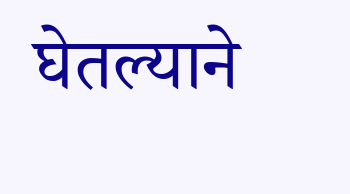घेतल्याने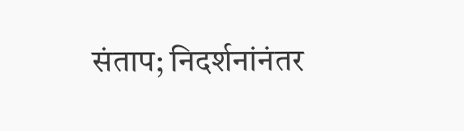संताप; निदर्शनांनंतर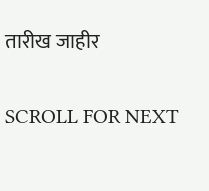तारीख जाहीर

SCROLL FOR NEXT